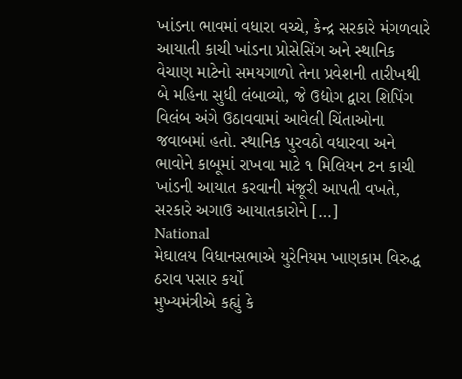ખાંડના ભાવમાં વધારા વચ્ચે, કેન્દ્ર સરકારે મંગળવારે આયાતી કાચી ખાંડના પ્રોસેસિંગ અને સ્થાનિક વેચાણ માટેનો સમયગાળો તેના પ્રવેશની તારીખથી બે મહિના સુધી લંબાવ્યો, જે ઉદ્યોગ દ્વારા શિપિંગ વિલંબ અંગે ઉઠાવવામાં આવેલી ચિંતાઓના જવાબમાં હતો. સ્થાનિક પુરવઠો વધારવા અને ભાવોને કાબૂમાં રાખવા માટે ૧ મિલિયન ટન કાચી ખાંડની આયાત કરવાની મંજૂરી આપતી વખતે, સરકારે અગાઉ આયાતકારોને […]
National
મેઘાલય વિધાનસભાએ યુરેનિયમ ખાણકામ વિરુદ્ધ ઠરાવ પસાર કર્યો
મુખ્યમંત્રીએ કહ્યું કે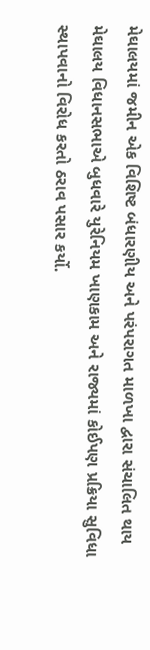મેઘાલયમાં જમીન એક વિશિષ્ટ બંધારણીય અને પરંપરાગત માળખા દ્વારા સંચાલિત થાય મેઘાલય વિધાનસભાએ બુધવારે યુરેનિયમ ખાણકામ અને રાજ્યમાં કોઈપણ પ્રક્રિયા સુવિધા સ્થાપવાનો વિરોધ કરતો ઠરાવ પસાર કર્યો.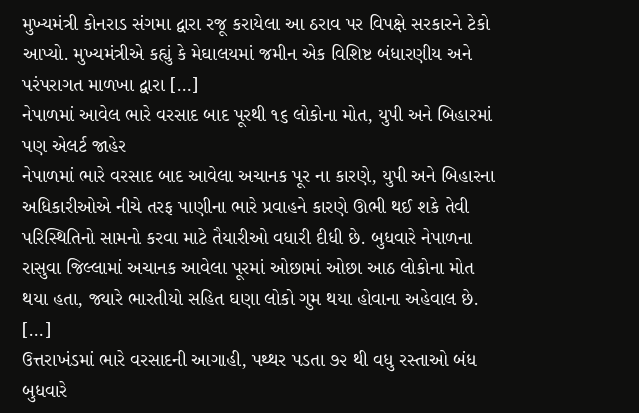મુખ્યમંત્રી કોનરાડ સંગમા દ્વારા રજૂ કરાયેલા આ ઠરાવ પર વિપક્ષે સરકારને ટેકો આપ્યો. મુખ્યમંત્રીએ કહ્યું કે મેઘાલયમાં જમીન એક વિશિષ્ટ બંધારણીય અને પરંપરાગત માળખા દ્વારા […]
નેપાળમાં આવેલ ભારે વરસાદ બાદ પૂરથી ૧૬ લોકોના મોત, યુપી અને બિહારમાં પણ એલર્ટ જાહેર
નેપાળમાં ભારે વરસાદ બાદ આવેલા અચાનક પૂર ના કારણે, યુપી અને બિહારના અધિકારીઓએ નીચે તરફ પાણીના ભારે પ્રવાહને કારણે ઊભી થઈ શકે તેવી પરિસ્થિતિનો સામનો કરવા માટે તૈયારીઓ વધારી દીધી છે. બુધવારે નેપાળના રાસુવા જિલ્લામાં અચાનક આવેલા પૂરમાં ઓછામાં ઓછા આઠ લોકોના મોત થયા હતા, જ્યારે ભારતીયો સહિત ઘણા લોકો ગુમ થયા હોવાના અહેવાલ છે. […]
ઉત્તરાખંડમાં ભારે વરસાદની આગાહી, પથ્થર પડતા ૭૨ થી વધુ રસ્તાઓ બંધ
બુધવારે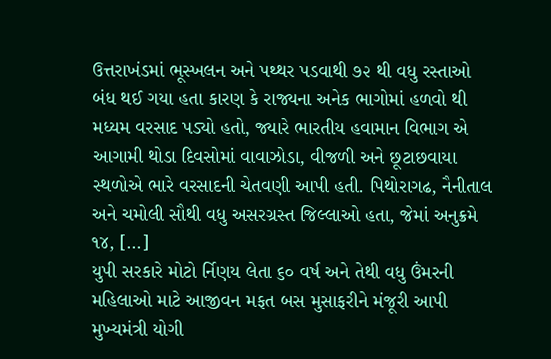ઉત્તરાખંડમાં ભૂસ્ખલન અને પથ્થર પડવાથી ૭૨ થી વધુ રસ્તાઓ બંધ થઈ ગયા હતા કારણ કે રાજ્યના અનેક ભાગોમાં હળવો થી મધ્યમ વરસાદ પડ્યો હતો, જ્યારે ભારતીય હવામાન વિભાગ એ આગામી થોડા દિવસોમાં વાવાઝોડા, વીજળી અને છૂટાછવાયા સ્થળોએ ભારે વરસાદની ચેતવણી આપી હતી. પિથોરાગઢ, નૈનીતાલ અને ચમોલી સૌથી વધુ અસરગ્રસ્ત જિલ્લાઓ હતા, જેમાં અનુક્રમે ૧૪, […]
યુપી સરકારે મોટો ર્નિણય લેતા ૬૦ વર્ષ અને તેથી વધુ ઉંમરની મહિલાઓ માટે આજીવન મફત બસ મુસાફરીને મંજૂરી આપી
મુખ્યમંત્રી યોગી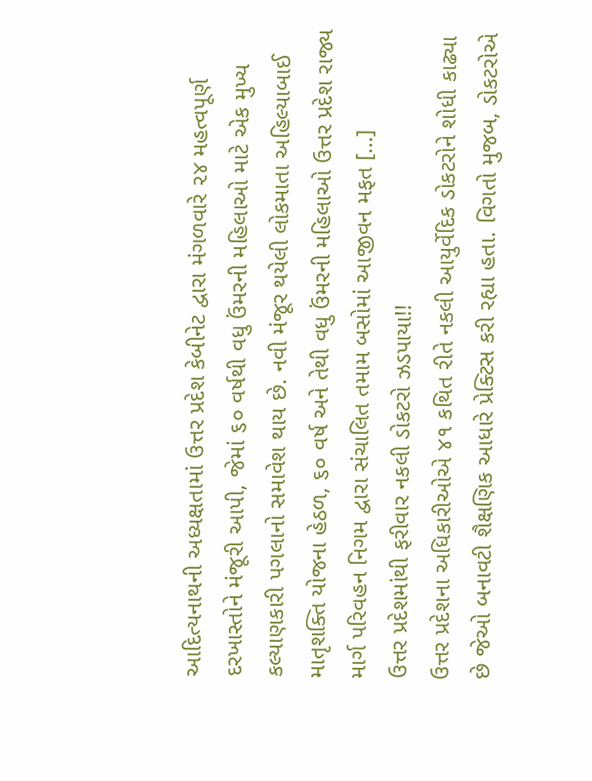આદિત્યનાથની અધ્યક્ષતામાં ઉત્તર પ્રદેશ કેબીનેટ દ્વારા મંગળવારે ૨૪ મહત્વપૂર્ણ દરખાસ્તોને મંજૂરી આપી, જેમાં ૬૦ વર્ષથી વધુ ઉંમરની મહિલાઓ માટે એક મુખ્ય કલ્યાણકારી પગલાનો સમાવેશ થાય છે. નવી મંજૂર થયેલી લોકમાતા અહિલ્યાબાઈ માતૃશક્તિ યોજના હેઠળ, ૬૦ વર્ષ અને તેથી વધુ ઉંમરની મહિલાઓ ઉત્તર પ્રદેશ રાજ્ય માર્ગ પરિવહન નિગમ દ્વારા સંચાલિત તમામ બસોમાં આજીવન મફત […]
ઉત્તર પ્રદેશમાંથી ફરીવાર નકલી ડોકટરો ઝડપાયા!!
ઉત્તર પ્રદેશના અધિકારીઓએ ૪૧ કથિત રીતે નકલી આયુર્વેદિક ડોકટરોને શોધી કાઢ્યા છે જેઓ બનાવટી શૈક્ષણિક આધારે પ્રેક્ટિસ કરી રહ્યા હતા. વિગતો મુજબ, ડોકટરોએ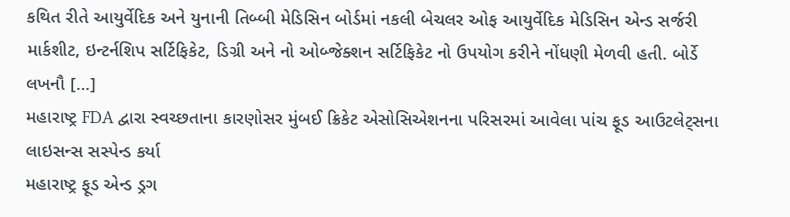કથિત રીતે આયુર્વેદિક અને યુનાની તિબ્બી મેડિસિન બોર્ડમાં નકલી બેચલર ઓફ આયુર્વેદિક મેડિસિન એન્ડ સર્જરી માર્કશીટ, ઇન્ટર્નશિપ સર્ટિફિકેટ, ડિગ્રી અને નો ઓબ્જેક્શન સર્ટિફિકેટ નો ઉપયોગ કરીને નોંધણી મેળવી હતી. બોર્ડે લખનૌ […]
મહારાષ્ટ્ર FDA દ્વારા સ્વચ્છતાના કારણોસર મુંબઈ ક્રિકેટ એસોસિએશનના પરિસરમાં આવેલા પાંચ ફૂડ આઉટલેટ્સના લાઇસન્સ સસ્પેન્ડ કર્યા
મહારાષ્ટ્ર ફૂડ એન્ડ ડ્રગ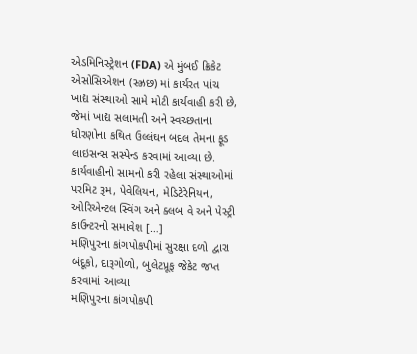એડમિનિસ્ટ્રેશન (FDA) એ મુંબઈ ક્રિકેટ એસોસિએશન (સ્ઝ્રછ) માં કાર્યરત પાંચ ખાદ્ય સંસ્થાઓ સામે મોટી કાર્યવાહી કરી છે, જેમાં ખાદ્ય સલામતી અને સ્વચ્છતાના ધોરણોના કથિત ઉલ્લંઘન બદલ તેમના ફૂડ લાઇસન્સ સસ્પેન્ડ કરવામાં આવ્યા છે. કાર્યવાહીનો સામનો કરી રહેલા સંસ્થાઓમાં પરમિટ રૂમ, પેવેલિયન, મેડિટેરેનિયન, ઓરિએન્ટલ સ્વિંગ અને ક્લબ વે અને પેસ્ટ્રી કાઉન્ટરનો સમાવેશ […]
મણિપુરના કાંગપોકપીમાં સુરક્ષા દળો દ્વારા બંદૂકો, દારૂગોળો, બુલેટપ્રૂફ જેકેટ જપ્ત કરવામાં આવ્યા
મણિપુરના કાંગપોકપી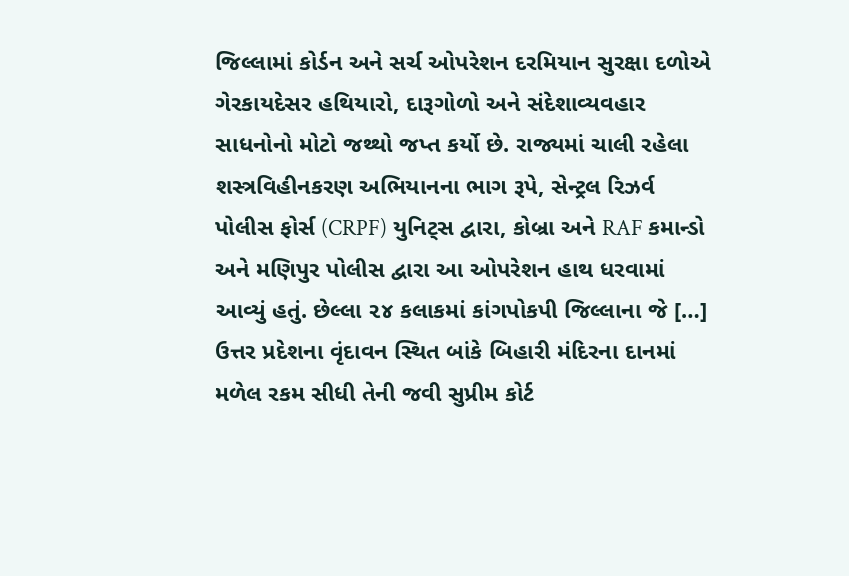જિલ્લામાં કોર્ડન અને સર્ચ ઓપરેશન દરમિયાન સુરક્ષા દળોએ ગેરકાયદેસર હથિયારો, દારૂગોળો અને સંદેશાવ્યવહાર સાધનોનો મોટો જથ્થો જપ્ત કર્યો છે. રાજ્યમાં ચાલી રહેલા શસ્ત્રવિહીનકરણ અભિયાનના ભાગ રૂપે, સેન્ટ્રલ રિઝર્વ પોલીસ ફોર્સ (CRPF) યુનિટ્સ દ્વારા, કોબ્રા અને RAF કમાન્ડો અને મણિપુર પોલીસ દ્વારા આ ઓપરેશન હાથ ધરવામાં આવ્યું હતું. છેલ્લા ૨૪ કલાકમાં કાંગપોકપી જિલ્લાના જે […]
ઉત્તર પ્રદેશના વૃંદાવન સ્થિત બાંકે બિહારી મંદિરના દાનમાં મળેલ રકમ સીધી તેની જવી સુપ્રીમ કોર્ટ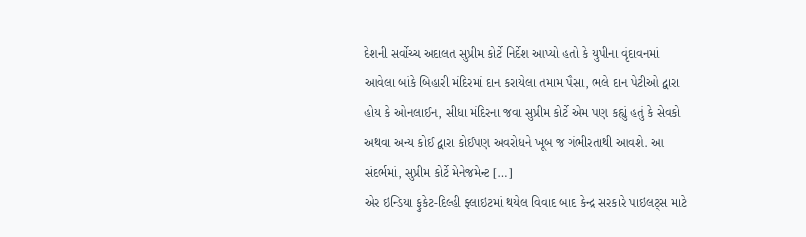દેશની સર્વોચ્ચ અદાલત સુપ્રીમ કોર્ટે નિર્દેશ આપ્યો હતો કે યુપીના વૃંદાવનમાં આવેલા બાંકે બિહારી મંદિરમાં દાન કરાયેલા તમામ પૈસા, ભલે દાન પેટીઓ દ્વારા હોય કે ઓનલાઈન, સીધા મંદિરના જવા સુપ્રીમ કોર્ટે એમ પણ કહ્યું હતું કે સેવકો અથવા અન્ય કોઈ દ્વારા કોઈપણ અવરોધને ખૂબ જ ગંભીરતાથી આવશે. આ સંદર્ભમાં, સુપ્રીમ કોર્ટે મેનેજમેન્ટ […]
એર ઇન્ડિયા ફુકેટ-દિલ્હી ફ્લાઇટમાં થયેલ વિવાદ બાદ કેન્દ્ર સરકારે પાઇલટ્સ માટે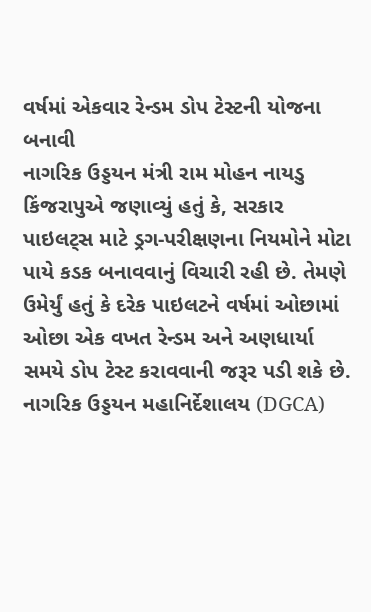વર્ષમાં એકવાર રેન્ડમ ડોપ ટેસ્ટની યોજના બનાવી
નાગરિક ઉડ્ડયન મંત્રી રામ મોહન નાયડુ કિંજરાપુએ જણાવ્યું હતું કે, સરકાર પાઇલટ્સ માટે ડ્રગ-પરીક્ષણના નિયમોને મોટા પાયે કડક બનાવવાનું વિચારી રહી છે. તેમણે ઉમેર્યું હતું કે દરેક પાઇલટને વર્ષમાં ઓછામાં ઓછા એક વખત રેન્ડમ અને અણધાર્યા સમયે ડોપ ટેસ્ટ કરાવવાની જરૂર પડી શકે છે. નાગરિક ઉડ્ડયન મહાનિર્દેશાલય (DGCA)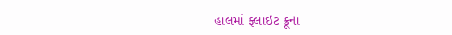હાલમાં ફ્લાઇટ ક્રૂના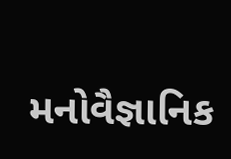મનોવૈજ્ઞાનિક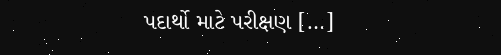પદાર્થો માટે પરીક્ષણ […]